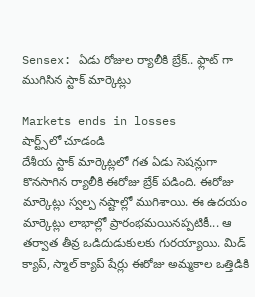Sensex: ఏడు రోజుల ర్యాలీకి బ్రేక్.. ఫ్లాట్ గా ముగిసిన స్టాక్ మార్కెట్లు

Markets ends in losses
షార్ట్స్‌లో చూడండి
దేశీయ స్టాక్ మార్కెట్లలో గత ఏడు సెషన్లుగా కొనసాగిన ర్యాలీకి ఈరోజు బ్రేక్ పడింది. ఈరోజు మార్కెట్లు స్వల్ప నష్టాల్లో ముగిశాయి. ఈ ఉదయం మార్కెట్లు లాభాల్లో ప్రారంభమయినప్పటికీ... ఆ తర్వాత తీవ్ర ఒడిదుడుకులకు గురయ్యాయి. మిడ్ క్యాప్, స్మాల్ క్యాప్ షేర్లు ఈరోజు అమ్మకాల ఒత్తిడికి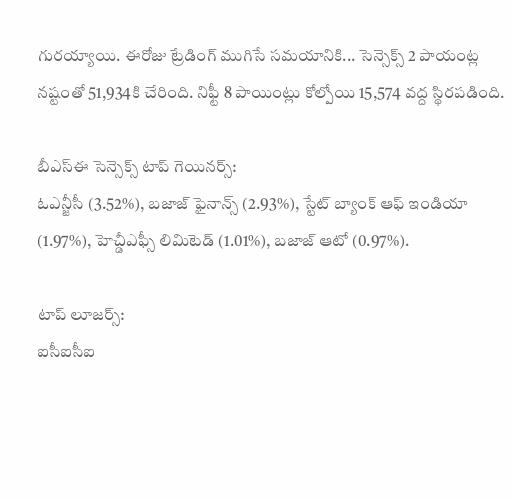గురయ్యాయి. ఈరోజు ట్రేడింగ్ ముగిసే సమయానికి... సెన్సెక్స్ 2 పాయంట్ల నష్టంతో 51,934కి చేరింది. నిఫ్టీ 8 పాయింట్లు కోల్పోయి 15,574 వద్ద స్థిరపడింది.

బీఎస్ఈ సెన్సెక్స్ టాప్ గెయినర్స్:
ఓఎన్జీసీ (3.52%), బజాజ్ ఫైనాన్స్ (2.93%), స్టేట్ బ్యాంక్ ఆఫ్ ఇండియా (1.97%), హెచ్డీఎఫ్సీ లిమిటెడ్ (1.01%), బజాజ్ ఆటో (0.97%).

టాప్ లూజర్స్:
ఐసీఐసీఐ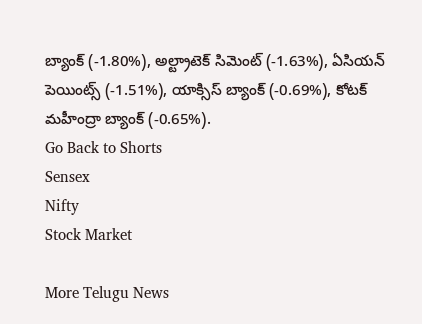బ్యాంక్ (-1.80%), అల్ట్రాటెక్ సిమెంట్ (-1.63%), ఏసియన్ పెయింట్స్ (-1.51%), యాక్సిస్ బ్యాంక్ (-0.69%), కోటక్ మహీంద్రా బ్యాంక్ (-0.65%).
Go Back to Shorts
Sensex
Nifty
Stock Market

More Telugu News